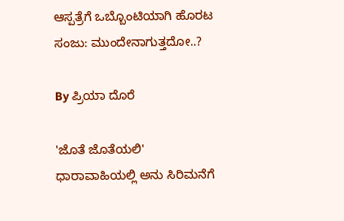ಆಸ್ಪತ್ರೆಗೆ ಒಬ್ಬೊಂಟಿಯಾಗಿ ಹೊರಟ ಸಂಜು: ಮುಂದೇನಾಗುತ್ತದೋ..?

By ಪ್ರಿಯಾ ದೊರೆ

'ಜೊತೆ ಜೊತೆಯಲಿ' ಧಾರಾವಾಹಿಯಲ್ಲಿ ಅನು ಸಿರಿಮನೆಗೆ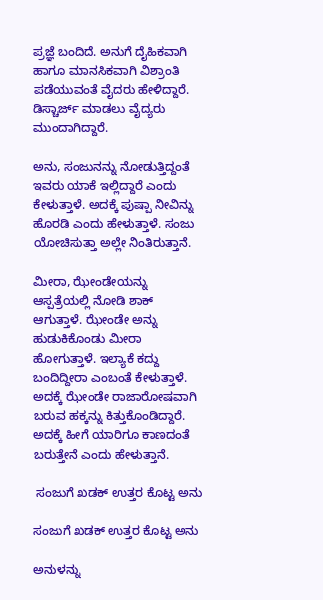ಪ್ರಜ್ಞೆ ಬಂದಿದೆ. ಅನುಗೆ ದೈಹಿಕವಾಗಿ ಹಾಗೂ ಮಾನಸಿಕವಾಗಿ ವಿಶ್ರಾಂತಿ ಪಡೆಯುವಂತೆ ವೈದರು ಹೇಳಿದ್ದಾರೆ. ಡಿಸ್ಚಾರ್ಜ್ ಮಾಡಲು ವೈದ್ಯರು ಮುಂದಾಗಿದ್ದಾರೆ.

ಅನು, ಸಂಜುನನ್ನು ನೋಡುತ್ತಿದ್ದಂತೆ ಇವರು ಯಾಕೆ ಇಲ್ಲಿದ್ದಾರೆ ಎಂದು ಕೇಳುತ್ತಾಳೆ. ಅದಕ್ಕೆ ಪುಷ್ಪಾ ನೀವಿನ್ನು ಹೊರಡಿ ಎಂದು ಹೇಳುತ್ತಾಳೆ. ಸಂಜು ಯೋಚಿಸುತ್ತಾ ಅಲ್ಲೇ ನಿಂತಿರುತ್ತಾನೆ.

ಮೀರಾ, ಝೇಂಡೇಯನ್ನು ಆಸ್ಪತ್ರೆಯಲ್ಲಿ ನೋಡಿ ಶಾಕ್ ಆಗುತ್ತಾಳೆ. ಝೇಂಡೇ ಅನ್ನು ಹುಡುಕಿಕೊಂಡು ಮೀರಾ ಹೋಗುತ್ತಾಳೆ. ಇಲ್ಯಾಕೆ ಕದ್ದು ಬಂದಿದ್ದೀರಾ ಎಂಬಂತೆ ಕೇಳುತ್ತಾಳೆ. ಅದಕ್ಕೆ ಝೇಂಡೇ ರಾಜಾರೋಷವಾಗಿ ಬರುವ ಹಕ್ಕನ್ನು ಕಿತ್ತುಕೊಂಡಿದ್ದಾರೆ. ಅದಕ್ಕೆ ಹೀಗೆ ಯಾರಿಗೂ ಕಾಣದಂತೆ ಬರುತ್ತೇನೆ ಎಂದು ಹೇಳುತ್ತಾನೆ.

 ಸಂಜುಗೆ ಖಡಕ್ ಉತ್ತರ ಕೊಟ್ಟ ಅನು

ಸಂಜುಗೆ ಖಡಕ್ ಉತ್ತರ ಕೊಟ್ಟ ಅನು

ಅನುಳನ್ನು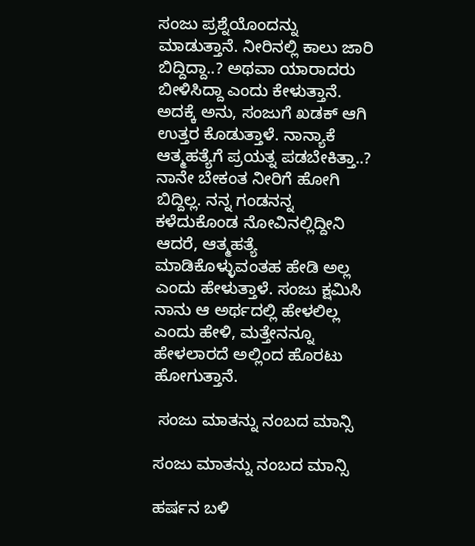ಸಂಜು ಪ್ರಶ್ನೆಯೊಂದನ್ನು ಮಾಡುತ್ತಾನೆ. ನೀರಿನಲ್ಲಿ ಕಾಲು ಜಾರಿ ಬಿದ್ದಿದ್ದಾ..? ಅಥವಾ ಯಾರಾದರು ಬೀಳಿಸಿದ್ದಾ ಎಂದು ಕೇಳುತ್ತಾನೆ. ಅದಕ್ಕೆ ಅನು, ಸಂಜುಗೆ ಖಡಕ್ ಆಗಿ ಉತ್ತರ ಕೊಡುತ್ತಾಳೆ. ನಾನ್ಯಾಕೆ ಆತ್ಮಹತ್ಯೆಗೆ ಪ್ರಯತ್ನ ಪಡಬೇಕಿತ್ತಾ..? ನಾನೇ ಬೇಕಂತ ನೀರಿಗೆ ಹೋಗಿ ಬಿದ್ದಿಲ್ಲ. ನನ್ನ ಗಂಡನನ್ನ ಕಳೆದುಕೊಂಡ ನೋವಿನಲ್ಲಿದ್ದೀನಿ ಆದರೆ, ಆತ್ಮಹತ್ಯೆ ಮಾಡಿಕೊಳ್ಳುವಂತಹ ಹೇಡಿ ಅಲ್ಲ ಎಂದು ಹೇಳುತ್ತಾಳೆ. ಸಂಜು ಕ್ಷಮಿಸಿ ನಾನು ಆ ಅರ್ಥದಲ್ಲಿ ಹೇಳಲಿಲ್ಲ ಎಂದು ಹೇಳಿ, ಮತ್ತೇನನ್ನೂ ಹೇಳಲಾರದೆ ಅಲ್ಲಿಂದ ಹೊರಟು ಹೋಗುತ್ತಾನೆ.

 ಸಂಜು ಮಾತನ್ನು ನಂಬದ ಮಾನ್ಸಿ

ಸಂಜು ಮಾತನ್ನು ನಂಬದ ಮಾನ್ಸಿ

ಹರ್ಷನ ಬಳಿ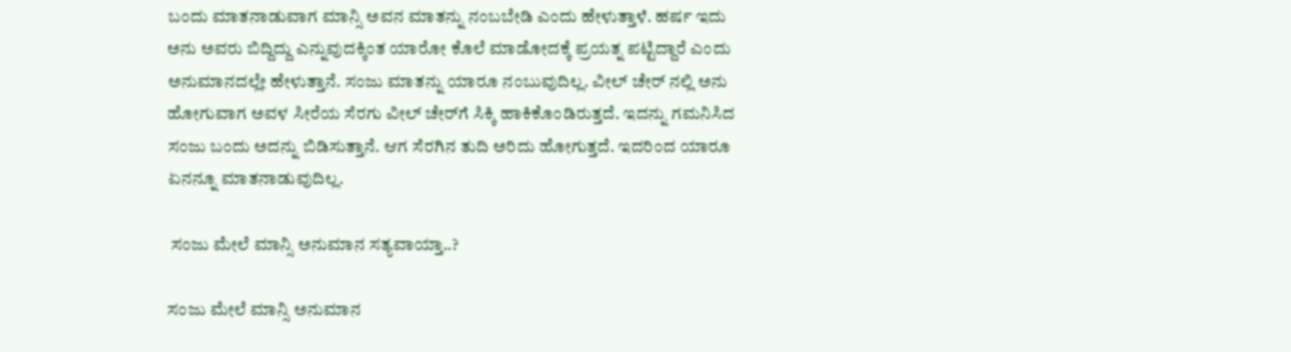ಬಂದು ಮಾತನಾಡುವಾಗ ಮಾನ್ಸಿ ಅವನ ಮಾತನ್ನು ನಂಬಬೇಡಿ ಎಂದು ಹೇಳುತ್ತಾಳೆ. ಹರ್ಷ ಇದು ಅನು ಅವರು ಬಿದ್ದಿದ್ದು ಎನ್ನುವುದಕ್ಕಿಂತ ಯಾರೋ ಕೊಲೆ ಮಾಡೋದಕ್ಕೆ ಪ್ರಯತ್ನ ಪಟ್ಟಿದ್ದಾರೆ ಎಂದು ಅನುಮಾನದಲ್ಲೇ ಹೇಳುತ್ತಾನೆ. ಸಂಜು ಮಾತನ್ನು ಯಾರೂ ನಂಬುವುದಿಲ್ಲ. ವೀಲ್ ಚೇರ್ ನಲ್ಲಿ ಅನು ಹೋಗುವಾಗ ಅವಳ ಸೀರೆಯ ಸೆರಗು ವೀಲ್ ಚೇರ್‌ಗೆ ಸಿಕ್ಕಿ ಹಾಕಿಕೊಂಡಿರುತ್ತದೆ. ಇದನ್ನು ಗಮನಿಸಿದ ಸಂಜು ಬಂದು ಅದನ್ನು ಬಿಡಿಸುತ್ತಾನೆ. ಆಗ ಸೆರಗಿನ ತುದಿ ಅರಿದು ಹೋಗುತ್ತದೆ. ಇದರಿಂದ ಯಾರೂ ಏನನ್ನೂ ಮಾತನಾಡುವುದಿಲ್ಲ.

 ಸಂಜು ಮೇಲೆ ಮಾನ್ಸಿ ಅನುಮಾನ ಸತ್ಯವಾಯ್ತಾ..?

ಸಂಜು ಮೇಲೆ ಮಾನ್ಸಿ ಅನುಮಾನ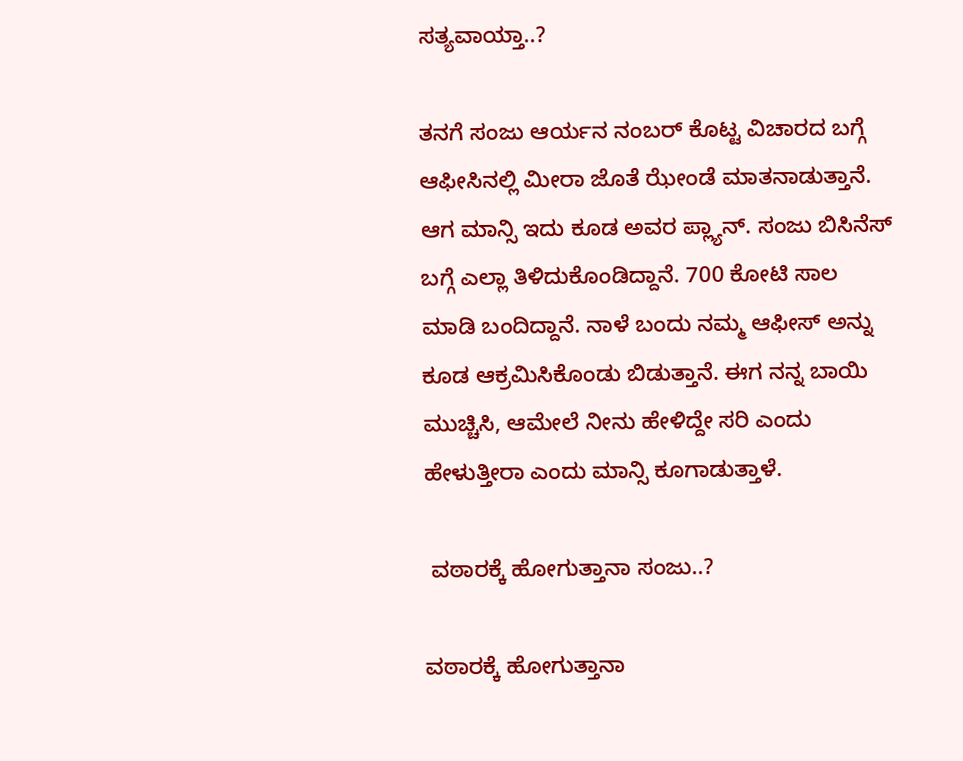ಸತ್ಯವಾಯ್ತಾ..?

ತನಗೆ ಸಂಜು ಆರ್ಯನ ನಂಬರ್ ಕೊಟ್ಟ ವಿಚಾರದ ಬಗ್ಗೆ ಆಫೀಸಿನಲ್ಲಿ ಮೀರಾ ಜೊತೆ ಝೇಂಡೆ ಮಾತನಾಡುತ್ತಾನೆ. ಆಗ ಮಾನ್ಸಿ ಇದು ಕೂಡ ಅವರ ಪ್ಲ್ಯಾನ್. ಸಂಜು ಬಿಸಿನೆಸ್ ಬಗ್ಗೆ ಎಲ್ಲಾ ತಿಳಿದುಕೊಂಡಿದ್ದಾನೆ. 700 ಕೋಟಿ ಸಾಲ ಮಾಡಿ ಬಂದಿದ್ದಾನೆ. ನಾಳೆ ಬಂದು ನಮ್ಮ ಆಫೀಸ್ ಅನ್ನು ಕೂಡ ಆಕ್ರಮಿಸಿಕೊಂಡು ಬಿಡುತ್ತಾನೆ. ಈಗ ನನ್ನ ಬಾಯಿ ಮುಚ್ಚಿಸಿ, ಆಮೇಲೆ ನೀನು ಹೇಳಿದ್ದೇ ಸರಿ ಎಂದು ಹೇಳುತ್ತೀರಾ ಎಂದು ಮಾನ್ಸಿ ಕೂಗಾಡುತ್ತಾಳೆ.

 ವಠಾರಕ್ಕೆ ಹೋಗುತ್ತಾನಾ ಸಂಜು..?

ವಠಾರಕ್ಕೆ ಹೋಗುತ್ತಾನಾ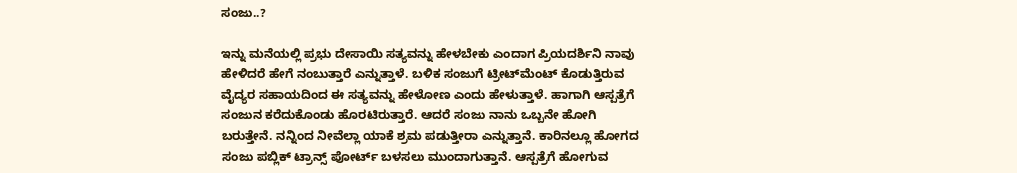ಸಂಜು..?

ಇನ್ನು ಮನೆಯಲ್ಲಿ ಪ್ರಭು ದೇಸಾಯಿ ಸತ್ಯವನ್ನು ಹೇಳಬೇಕು ಎಂದಾಗ ಪ್ರಿಯದರ್ಶಿನಿ ನಾವು ಹೇಳಿದರೆ ಹೇಗೆ ನಂಬುತ್ತಾರೆ ಎನ್ನುತ್ತಾಳೆ. ಬಳಿಕ ಸಂಜುಗೆ ಟ್ರೀಟ್‌ಮೆಂಟ್ ಕೊಡುತ್ತಿರುವ ವೈದ್ಯರ ಸಹಾಯದಿಂದ ಈ ಸತ್ಯವನ್ನು ಹೇಳೋಣ ಎಂದು ಹೇಳುತ್ತಾಳೆ. ಹಾಗಾಗಿ ಆಸ್ಪತ್ರೆಗೆ ಸಂಜುನ ಕರೆದುಕೊಂಡು ಹೊರಟಿರುತ್ತಾರೆ. ಆದರೆ ಸಂಜು ನಾನು ಒಬ್ಬನೇ ಹೋಗಿ ಬರುತ್ತೇನೆ. ನನ್ನಿಂದ ನೀವೆಲ್ಲಾ ಯಾಕೆ ಶ್ರಮ ಪಡುತ್ತೀರಾ ಎನ್ನುತ್ತಾನೆ. ಕಾರಿನಲ್ಲೂ ಹೋಗದ ಸಂಜು ಪಬ್ಲಿಕ್ ಟ್ರಾನ್ಸ್ ಪೋರ್ಟ್ ಬಳಸಲು ಮುಂದಾಗುತ್ತಾನೆ. ಆಸ್ಪತ್ರೆಗೆ ಹೋಗುವ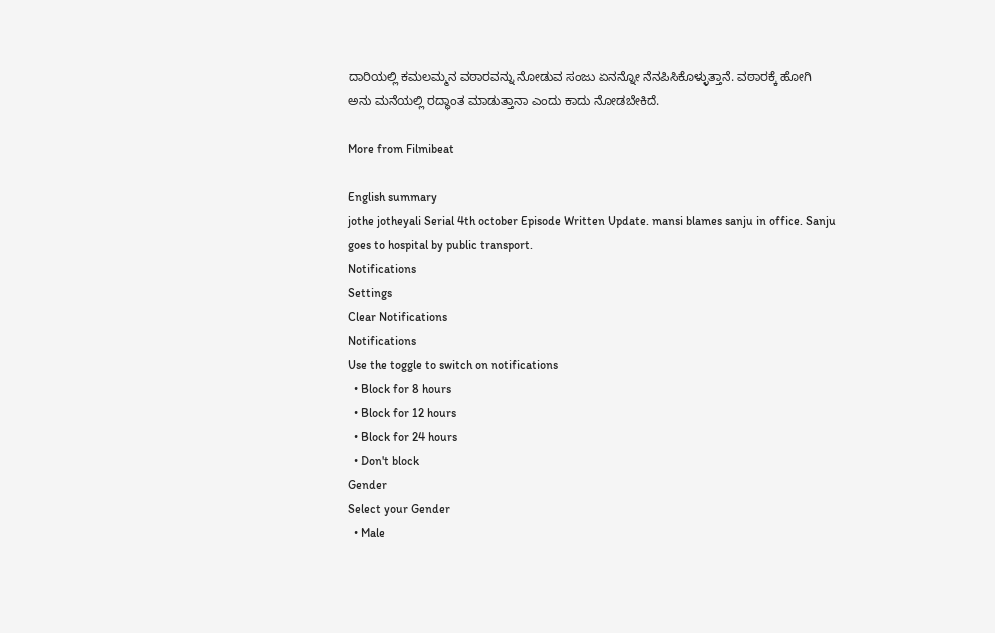ದಾರಿಯಲ್ಲಿ ಕಮಲಮ್ಮನ ವಠಾರವನ್ನು ನೋಡುವ ಸಂಜು ಏನನ್ನೋ ನೆನಪಿಸಿಕೊಳ್ಳುತ್ತಾನೆ. ವಠಾರಕ್ಕೆ ಹೋಗಿ ಅನು ಮನೆಯಲ್ಲಿ ರದ್ಧಾಂತ ಮಾಡುತ್ತಾನಾ ಎಂದು ಕಾದು ನೋಡಬೇಕಿದೆ.

More from Filmibeat

English summary
jothe jotheyali Serial 4th october Episode Written Update. mansi blames sanju in office. Sanju goes to hospital by public transport.
Notifications
Settings
Clear Notifications
Notifications
Use the toggle to switch on notifications
  • Block for 8 hours
  • Block for 12 hours
  • Block for 24 hours
  • Don't block
Gender
Select your Gender
  • Male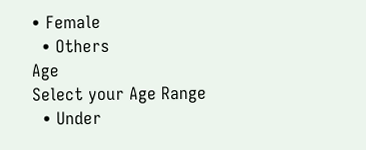• Female
  • Others
Age
Select your Age Range
  • Under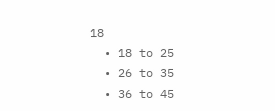18
  • 18 to 25
  • 26 to 35
  • 36 to 45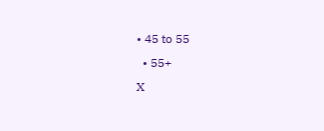• 45 to 55
  • 55+
X